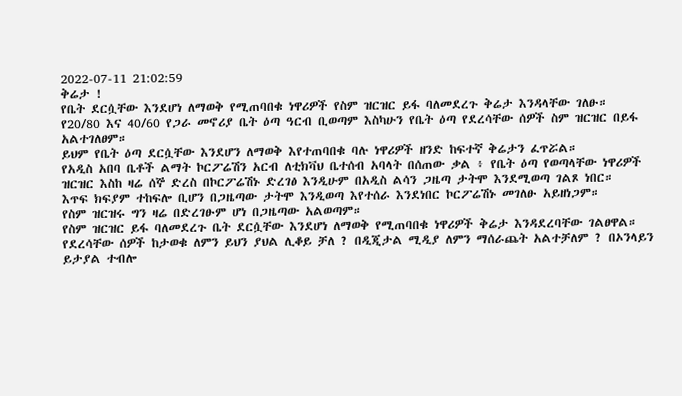2022-07-11 21:02:59
ቅሬታ !
የቤት ደርሷቸው እንደሆነ ለማወቅ የሚጠባበቁ ነዋሪዎች የስም ዝርዝር ይፋ ባለመደረጉ ቅሬታ እንዳላቸው ገለፁ።
የ20/80 እና 40/60 የጋራ መኖሪያ ቤት ዕጣ ዓርብ ቢወጣም እስካሁን የቤት ዕጣ የደረሳቸው ሰዎች ስም ዝርዝር በይፋ አልተገለፀም።
ይህም የቤት ዕጣ ደርሷቸው እንደሆን ለማወቅ እየተጠባበቁ ባሉ ነዋሪዎች ዘንድ ከፍተኛ ቅሬታን ፈጥሯል።
የአዲስ አበባ ቤቶች ልማት ኮርፖሬሽን አርብ ለቲክቫህ ቤተሰብ አባላት በሰጠው ቃል ፥ የቤት ዕጣ የወጣላቸው ነዋሪዎች ዝርዝር እስከ ዛሬ ሰኞ ድረስ በኮርፖሬሽኑ ድረገፅ እንዲሁም በአዲስ ልሳን ጋዜጣ ታትሞ እንደሚወጣ ገልጾ ነበር።
እጥፍ ክፍያም ተከፍሎ ቢሆን በጋዜጣው ታትሞ እንዲወጣ እየተሰራ እንደነበር ኮርፖሬሽኑ መገለፁ አይዘነጋም።
የስም ዝርዝሩ ግን ዛሬ በድረገፁም ሆነ በጋዜጣው አልወጣም።
የስም ዝርዝር ይፋ ባለመደረጉ ቤት ደርሷቸው እንደሆነ ለማወቅ የሚጠባበቁ ነዋሪዎች ቅሬታ እንዳደረባቸው ገልፀዋል።
የደረሳቸው ሰዎች ከታወቁ ለምን ይህን ያህል ሊቆይ ቻለ ? በዲጂታል ሚዲያ ለምን ማሰራጨት አልተቻለም ? በኦንላይን ይታያል ተብሎ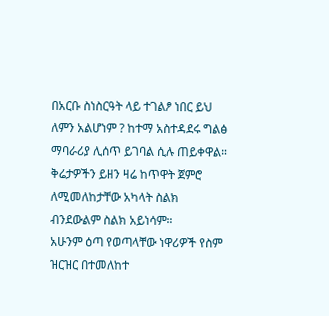በአርቡ ስነስርዓት ላይ ተገልፆ ነበር ይህ ለምን አልሆነም ? ከተማ አስተዳደሩ ግልፅ ማባራሪያ ሊሰጥ ይገባል ሲሉ ጠይቀዋል።
ቅሬታዎችን ይዘን ዛሬ ከጥዋት ጀምሮ ለሚመለከታቸው አካላት ስልክ ብንደውልም ስልክ አይነሳም።
አሁንም ዕጣ የወጣላቸው ነዋሪዎች የስም ዝርዝር በተመለከተ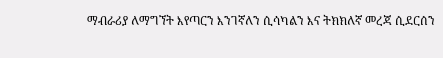ማብራሪያ ለማግኘት እየጣርን እንገኛለን ሲሳካልን እና ትክክለኛ መረጃ ሲደርሰን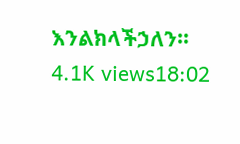እንልክላችኃለን።
4.1K views18:02